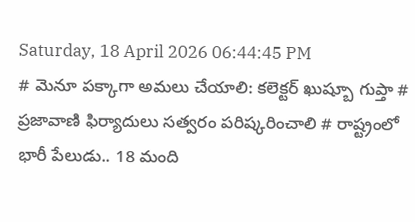Saturday, 18 April 2026 06:44:45 PM
# మెనూ పక్కాగా అమలు చేయాలి: కలెక్టర్ ఖుష్బూ గుప్తా # ప్రజావాణి ఫిర్యాదులు సత్వరం పరిష్కరించాలి # రాష్ట్రంలో భారీ పేలుడు.. 18 మంది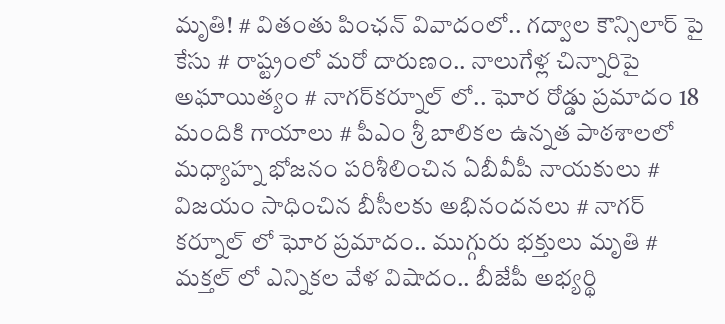మృతి! # వితంతు పింఛన్ వివాదంలో.. గద్వాల కౌన్సిలార్ పై కేసు # రాష్ట్రంలో మరో దారుణం.. నాలుగేళ్ల చిన్నారిపై అఘాయిత్యం # నాగర్‌కర్నూల్ లో.. ఘోర రోడ్డు ప్రమాదం 18 మందికి గాయాలు # పీఎం శ్రీ బాలికల ఉన్నత పాఠశాలలో మధ్యాహ్న భోజనం పరిశీలించిన ఏబీవీపీ నాయకులు # విజయం సాధించిన బీసీలకు అభినందనలు # నాగర్ కర్నూల్ లో ఘోర ప్రమాదం.. ముగ్గురు భక్తులు మృతి # మక్తల్ లో ఎన్నికల వేళ విషాదం.. బీజేపీ అభ్యర్థి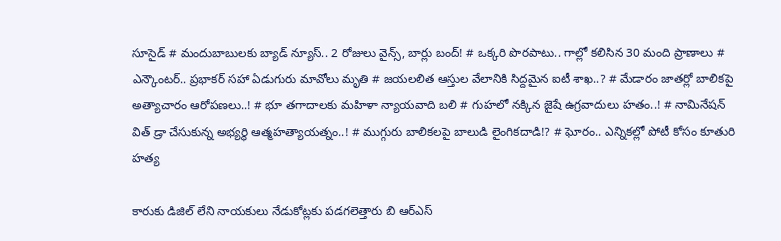సూసైడ్ # మందుబాబులకు బ్యాడ్ న్యూస్.. 2 రోజులు వైన్స్, బార్లు బంద్! # ఒక్కరి పొరపాటు.. గాల్లో కలిసిన 30 మంది ప్రాణాలు # ఎన్కౌంటర్.. ప్రభాకర్ సహా ఏడుగురు మావోలు మృతి # జయలలిత ఆస్తుల వేలానికి సిద్దమైన ఐటీ శాఖ..? # మేడారం జాతర్లో బాలికపై అత్యాచారం ఆరోపణలు..! # భూ తగాదాలకు మహిళా న్యాయవాది బలి # గుహలో నక్కిన జైషే ఉగ్రవాదులు హతం..! # నామినేషన్ విత్ డ్రా చేసుకున్న అభ్యర్థి ఆత్మహత్యాయత్నం..! # ముగ్గురు బాలికలపై బాలుడి లైంగికదాడి!? # ఘోరం.. ఎన్నికల్లో పోటీ కోసం కూతురి హత్య

కారుకు డిజిల్ లేని నాయకులు నేడుకోట్లకు పడగలెత్తారు బి ఆర్ఎస్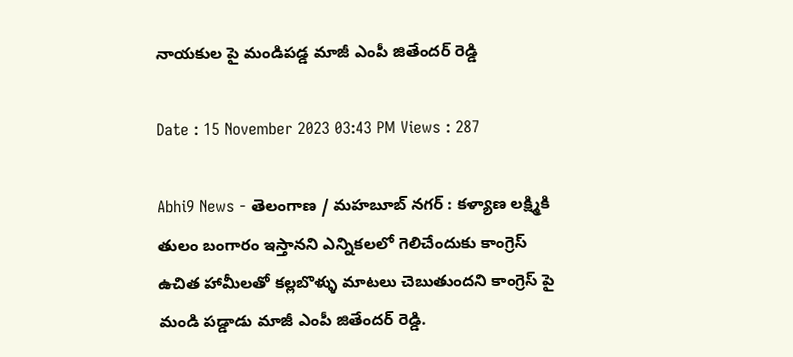నాయకుల పై మండిపడ్డ మాజీ ఎంపీ జితేందర్ రెడ్డి

Date : 15 November 2023 03:43 PM Views : 287

Abhi9 News - తెలంగాణ / మహబూబ్ నగర్ : కళ్యాణ లక్ష్మికి తులం బంగారం ఇస్తానని ఎన్నికలలో గెలిచేందుకు కాంగ్రెస్ ఉచిత హామీలతో కల్లబొళ్ళు మాటలు చెబుతుందని కాంగ్రెస్ పై మండి పడ్డాడు మాజీ ఎంపీ జితేందర్ రెడ్డి.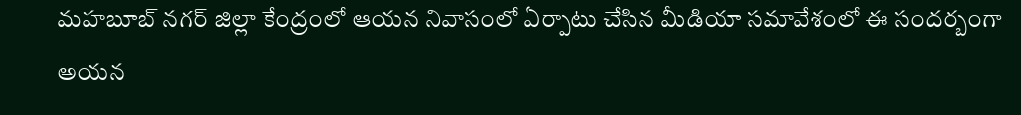మహబూబ్ నగర్ జిల్లా కేంద్రంలో ఆయన నివాసంలో ఏర్పాటు చేసిన మీడియా సమావేశంలో ఈ సందర్బంగా అయన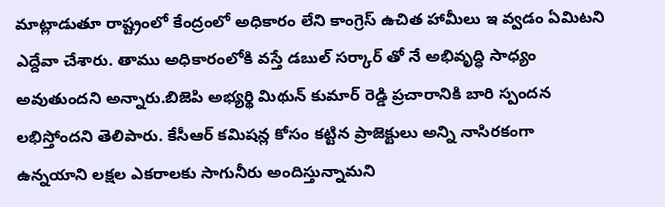మాట్లాడుతూ రాష్ట్రంలో కేంద్రంలో అధికారం లేని కాంగ్రెస్ ఉచిత హామీలు ఇ వ్వడం ఏమిటని ఎద్దేవా చేశారు. తాము అధికారంలోకి వస్తే డబుల్ సర్కార్ తో నే అభివృద్ధి సాధ్యం అవుతుందని అన్నారు.బిజెపి అభ్యర్థి మిథున్ కుమార్ రెడ్డి ప్రచారానికి బారి స్పందన లభిస్తోందని తెలిపారు. కేసీఆర్ కమిషన్ల కోసం కట్టిన ప్రాజెక్టులు అన్ని నాసిరకంగా ఉన్నయాని లక్షల ఎకరాలకు సాగునీరు అందిస్తున్నామని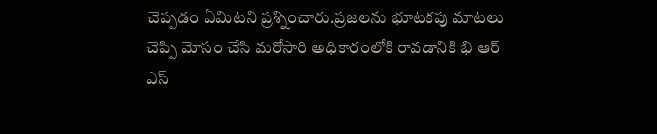చెప్పడం ఏమిటని ప్రశ్నించారు.ప్రజలను భూటకపు మాటలు చెప్పి మోసం చేసి మరోసారి అధికారంలోకి రావడానికి భి ఆర్ ఎస్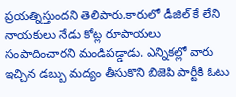ప్రయత్నిస్తుందని తెలిపారు.కారులో డీజిల్ కే లేని నాయకులు నేడు కోట్ల రూపాయలు సంపాదించారని మండిపడ్డాడు. ఎన్నికల్లో వారు ఇచ్చిన డబ్బు మద్యం తీసుకొని బిజెపి పార్టీకి ఓటు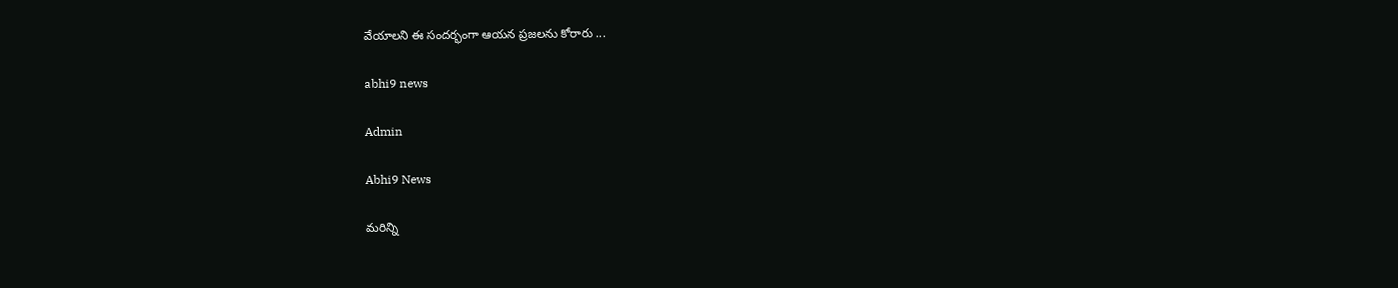వేయాలని ఈ సందర్భంగా ఆయన ప్రజలను కోరారు ...

abhi9 news

Admin

Abhi9 News

మరిన్ని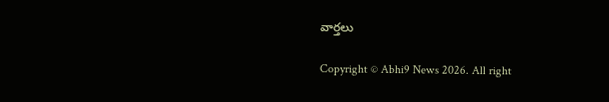వార్తలు

Copyright © Abhi9 News 2026. All right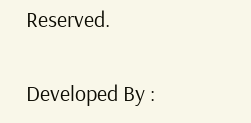Reserved.

Developed By :